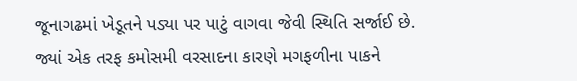જૂનાગઢમાં ખેડૂતને પડ્યા પર પાટું વાગવા જેવી સ્થિતિ સર્જાઈ છે. જ્યાં એક તરફ કમોસમી વરસાદના કારણે મગફળીના પાકને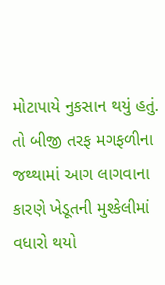મોટાપાયે નુકસાન થયું હતું. તો બીજી તરફ મગફળીના જથ્થામાં આગ લાગવાના કારણે ખેડૂતની મુશ્કેલીમાં વધારો થયો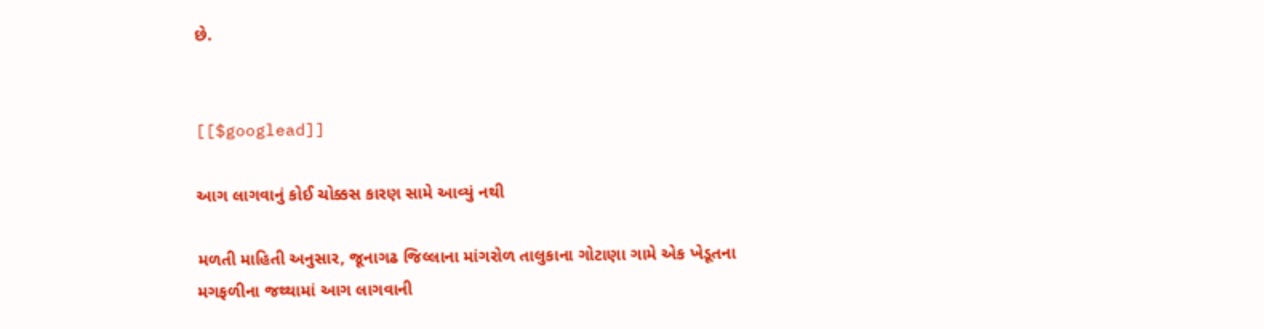છે.


[[$googlead]]

આગ લાગવાનું કોઈ ચોક્કસ કારણ સામે આવ્યું નથી

મળતી માહિતી અનુસાર, જૂનાગઢ જિલ્લાના માંગરોળ તાલુકાના ગોટાણા ગામે એક ખેડૂતના મગફળીના જથ્થામાં આગ લાગવાની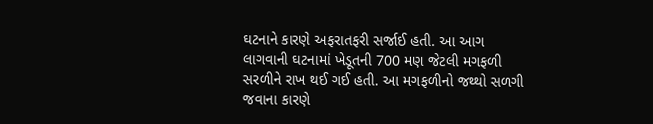ઘટનાને કારણે અફરાતફરી સર્જાઈ હતી. આ આગ લાગવાની ઘટનામાં ખેડૂતની 700 મણ જેટલી મગફળી સરળીને રાખ થઈ ગઈ હતી. આ મગફળીનો જથ્થો સળગી જવાના કારણે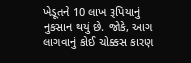ખેડૂતને 10 લાખ રૂપિયાનું નુકસાન થયું છે. જોકે, આગ લાગવાનું કોઈ ચોક્કસ કારણ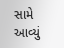સામે આવ્યું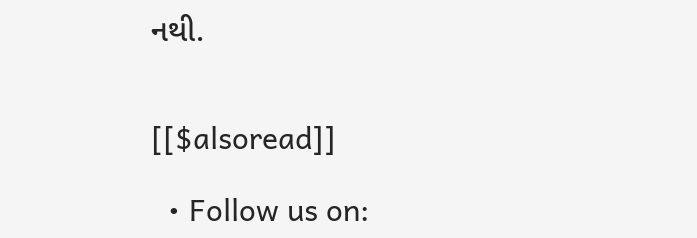નથી.


[[$alsoread]]

  • Follow us on: